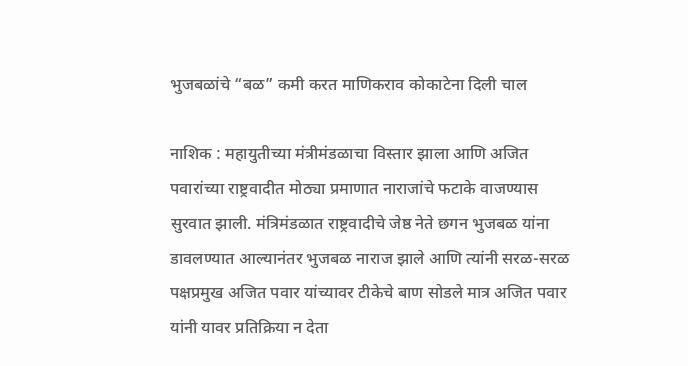भुजबळांचे “बळ” कमी करत माणिकराव कोकाटेना दिली चाल

नाशिक : महायुतीच्या मंत्रीमंडळाचा विस्तार झाला आणि अजित पवारांच्या राष्ट्रवादीत मोठ्या प्रमाणात नाराजांचे फटाके वाजण्यास सुरवात झाली. मंत्रिमंडळात राष्ट्रवादीचे जेष्ठ नेते छगन भुजबळ यांना डावलण्यात आल्यानंतर भुजबळ नाराज झाले आणि त्यांनी सरळ-सरळ पक्षप्रमुख अजित पवार यांच्यावर टीकेचे बाण सोडले मात्र अजित पवार यांनी यावर प्रतिक्रिया न देता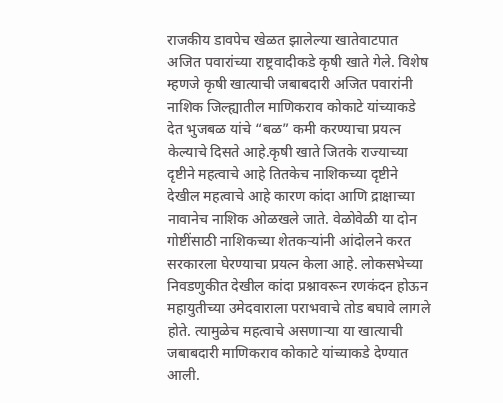राजकीय डावपेच खेळत झालेल्या खातेवाटपात अजित पवारांच्या राष्ट्रवादीकडे कृषी खाते गेले. विशेष म्हणजे कृषी खात्याची जबाबदारी अजित पवारांनी नाशिक जिल्ह्यातील माणिकराव कोकाटे यांच्याकडे देत भुजबळ यांचे “बळ” कमी करण्याचा प्रयत्न केल्याचे दिसते आहे.कृषी खाते जितके राज्याच्या दृष्टीने महत्वाचे आहे तितकेच नाशिकच्या दृष्टीने देखील महत्वाचे आहे कारण कांदा आणि द्राक्षाच्या नावानेच नाशिक ओळखले जाते. वेळोवेळी या दोन गोष्टींसाठी नाशिकच्या शेतकऱ्यांनी आंदोलने करत सरकारला घेरण्याचा प्रयत्न केला आहे. लोकसभेच्या निवडणुकीत देखील कांदा प्रश्नावरून रणकंदन होऊन महायुतीच्या उमेदवाराला पराभवाचे तोड बघावे लागले होते. त्यामुळेच महत्वाचे असणाऱ्या या खात्याची जबाबदारी माणिकराव कोकाटे यांच्याकडे देण्यात आली.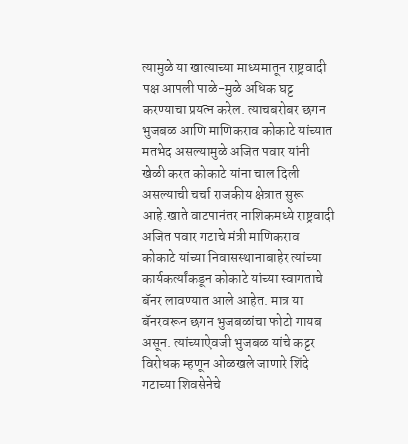त्यामुळे या खात्याच्या माध्यमातून राष्ट्रवादी पक्ष आपली पाळे-मुळे अधिक घट्ट करण्याचा प्रयत्न करेल. त्याचबरोबर छगन भुजबळ आणि माणिकराव कोकाटे यांच्यात मतभेद असल्यामुळे अजित पवार यांनी खेळी करत कोकाटे यांना चाल दिली असल्याची चर्चा राजकीय क्षेत्रात सुरू आहे.खाते वाटपानंतर नाशिकमध्ये राष्ट्रवादी अजित पवार गटाचे मंत्री माणिकराव कोकाटे यांच्या निवासस्थानाबाहेर त्यांच्या कार्यकर्त्यांकडून कोकाटे यांच्या स्वागताचे बॅनर लावण्यात आले आहेत. मात्र या बॅनरवरून छगन भुजबळांचा फोटो गायब असून. त्यांच्याऐवजी भुजबळ यांचे कट्टर विरोधक म्हणून ओळखले जाणारे शिंदे गटाच्या शिवसेनेचे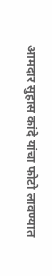आमदार सुहास कांदे यांचा फोटो लावण्यात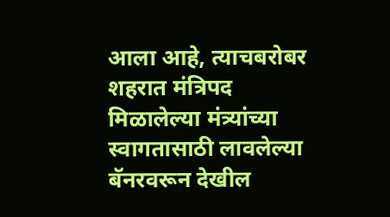आला आहे, त्याचबरोबर शहरात मंत्रिपद मिळालेल्या मंत्र्यांच्या स्वागतासाठी लावलेल्या बॅनरवरून देखील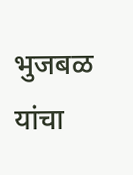भुजबळ यांचा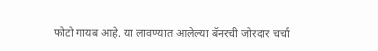फोटो गायब आहे. या लावण्यात आलेल्या बॅनरची जोरदार चर्चा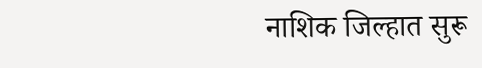नाशिक जिल्हात सुरू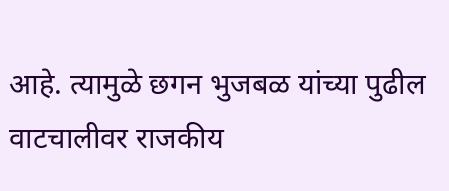आहे. त्यामुळे छगन भुजबळ यांच्या पुढील वाटचालीवर राजकीय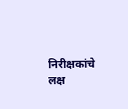निरीक्षकांचे लक्ष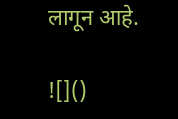लागून आहे.

![]()